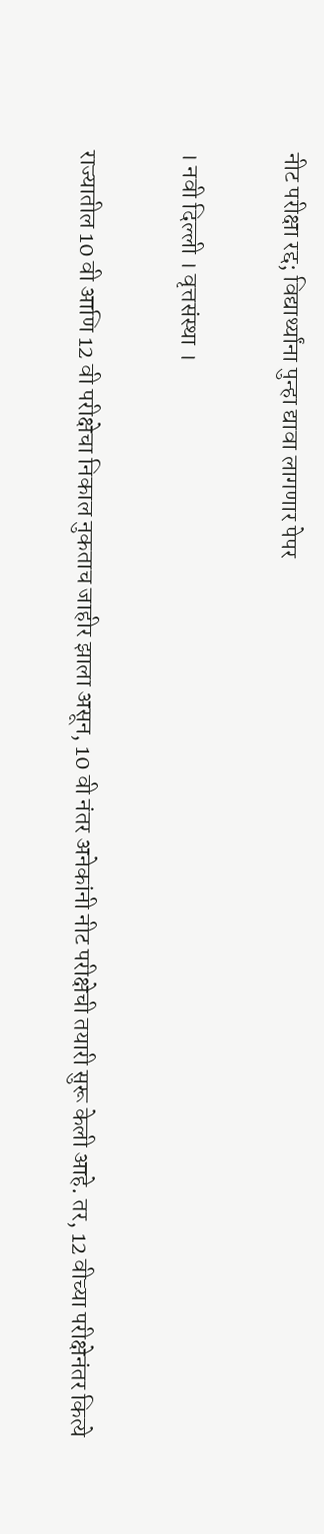नीट परीक्षा रद्द; विद्यार्थ्यांना पुन्हा द्यावा लागणार पेपर

। नवी दिल्ली । वृत्तसंस्था ।

राज्यातील 10 वी आणि 12 वी परीक्षेचा निकाल नुकताच जाहीर झाला असून, 10 वी नंतर अनेकांनी नीट परीक्षेची तयारी सुरू केली आहे. तर, 12 वीच्या परीक्षेनंतर कित्ये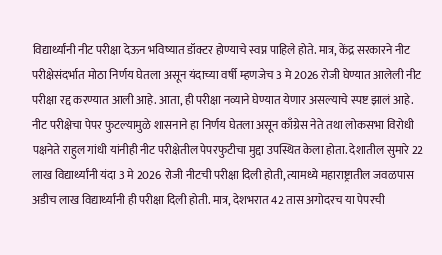विद्यार्थ्यांनी नीट परीक्षा देऊन भविष्यात डॉक्टर होण्याचे स्वप्न पाहिले होते. मात्र, केंद्र सरकारने नीट परीक्षेसंदर्भात मोठा निर्णय घेतला असून यंदाच्या वर्षी म्हणजेच 3 मे 2026 रोजी घेण्यात आलेली नीट परीक्षा रद्द करण्यात आली आहे. आता, ही परीक्षा नव्याने घेण्यात येणार असल्याचे स्पष्ट झालं आहे. नीट परीक्षेचा पेपर फुटल्यामुळे शासनाने हा निर्णय घेतला असून काँग्रेस नेते तथा लोकसभा विरोधी पक्षनेते राहुल गांधी यांनीही नीट परीक्षेतील पेपरफुटीचा मुद्दा उपस्थित केला होता. देशातील सुमारे 22 लाख विद्यार्थ्यांनी यंदा 3 मे 2026 रोजी नीटची परीक्षा दिली होती, त्यामध्ये महाराष्ट्रातील जवळपास अडीच लाख विद्यार्थ्यांनी ही परीक्षा दिली होती. मात्र, देशभरात 42 तास अगोदरच या पेपरची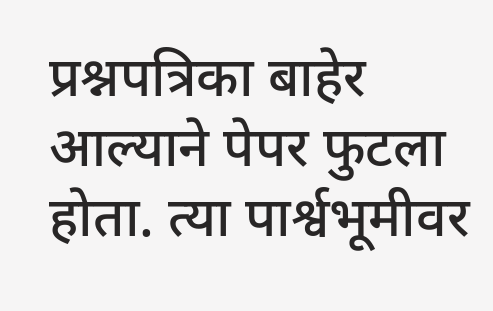प्रश्नपत्रिका बाहेर आल्याने पेपर फुटला होता. त्या पार्श्वभूमीवर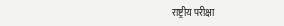राष्ट्रीय परीक्षा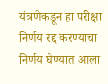यंत्रणेकडून हा परीक्षा निर्णय रद्द करण्याचा निर्णय घेण्यात आला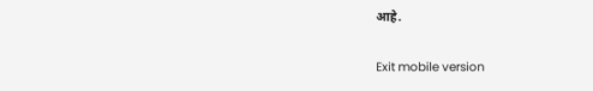आहे.

Exit mobile version